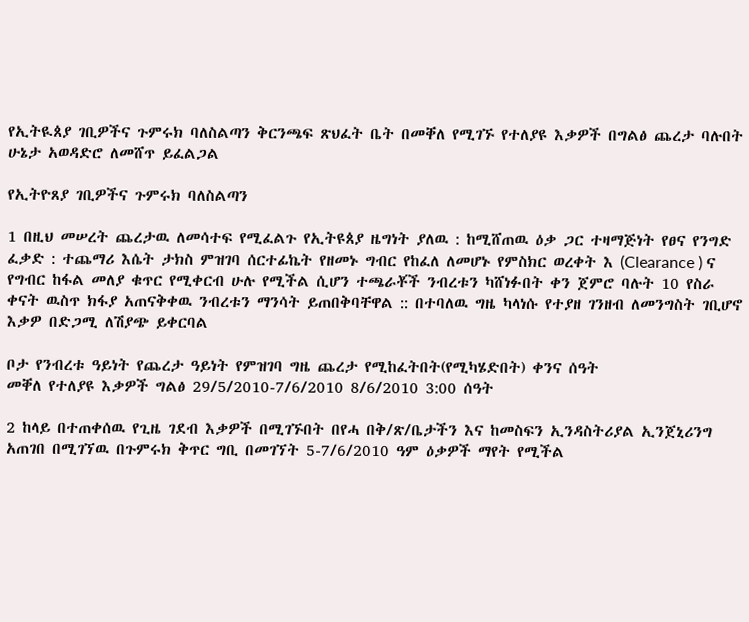የኢትዪጰያ ገቢዎችና ጉምሩክ ባለስልጣን ቅርንጫፍ ጽህፈት ቤት በመቐለ የሚገኙ የተለያዩ እቃዎች በግልፅ ጨረታ ባሉበት ሁኔታ አወዳድሮ ለመሸጥ ይፈልጋል

የኢትዮጸያ ገቢዎችና ጉምሩክ ባለስልጣን

1 በዚህ መሠረት ጨረታዉ ለመሳተፍ የሚፈልጉ የኢትዩጰያ ዜግነት ያለዉ : ከሚሸጠዉ ዕቃ ጋር ተዛማጅነት የፀና የንግድ ፈቃድ : ተጨማሪ እሴት ታክስ ምዝገባ ሰርተፊኬት የዘመኑ ግብር የከፈለ ለመሆኑ የምስክር ወረቀት እ (Clearance ) ና የግብር ከፋል መለያ ቁጥር የሚቀርብ ሁሉ የሚችል ሲሆን ተጫራቾች ንብረቱን ካሸነፉበት ቀን ጀምሮ ባሉት 10 የስራ ቀናት ዉስጥ ክፋያ አጠናቅቀዉ ንብረቱን ማንሳት ይጠበቅባቸዋል :: በተባለዉ ግዜ ካላነሱ የተያዘ ገንዘብ ለመንግስት ገቢሆኖ እቃዎ በድጋሚ ለሽያጭ ይቀርባል

ቦታ የንብረቱ ዓይነት የጨረታ ዓይነት የምዝገባ ግዜ ጨረታ የሚከፈትበት(የሚካሄድበት) ቀንና ሰዓት
መቐለ የተለያዩ እቃዎች ግልፅ 29/5/2010-7/6/2010 8/6/2010 3:00 ሰዓት

2 ከላይ በተጠቀሰዉ የጊዜ ገደብ እቃዎች በሚገኙበት በየሓ በቅ/ጽ/ቤታችን እና ከመስፍን ኢንዳስትሪያል ኢንጀኒሪንግ አጠገበ በሚገኘዉ በጉምሩክ ቅጥር ግቢ በመገኘት 5-7/6/2010 ዓም ዕቃዎች ማየት የሚችል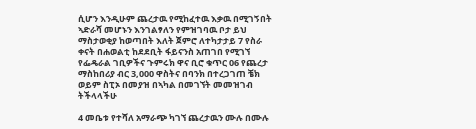ሲሆን እንዲሁም ጨረታዉ የሚከፈተዉ እቃዉ በሚገኝበት ኣድራሻ መሆኑን እንገልፃለን የምዝገባዉ ቦታ ይህ ማስታወቂያ ከወጣበት እለት ጀምሮ ለተካታታይ 7 የስራ ቀናት በሐወልቲ ከደደቢት ፋይናንስ አጠገበ የሚገኘ የፌዴራል ገቢዎችና ጉምሩክ ዋና ቢሮ ቁጥር 06 የጨረታ ማስከበሪያ ብር 3,000 ዋስትና በባንክ በተረጋገጠ ቼክ ወይም ስፒኦ በመያዝ በኣካል በመገኘት መመዝገብ ትችላላችሁ

4 መቤቱ የተሻለ አማራጭ ካገኘ ጨረታዉን ሙሉ በሙሉ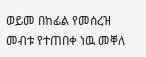ወይመ በከፊል የመሰረዝ መብቱ የተጠበቀ ነዉ መቐለ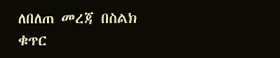ለበለጠ መረጃ በስልክ ቁጥር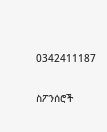0342411187

ስፖንሰሮች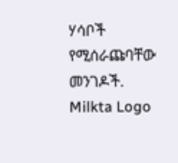ሃሳቦች የሚሰራጩባቸው መንገዶች.
Milkta Logo